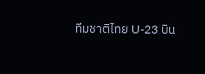ทีมชาติไทย U-23 บิน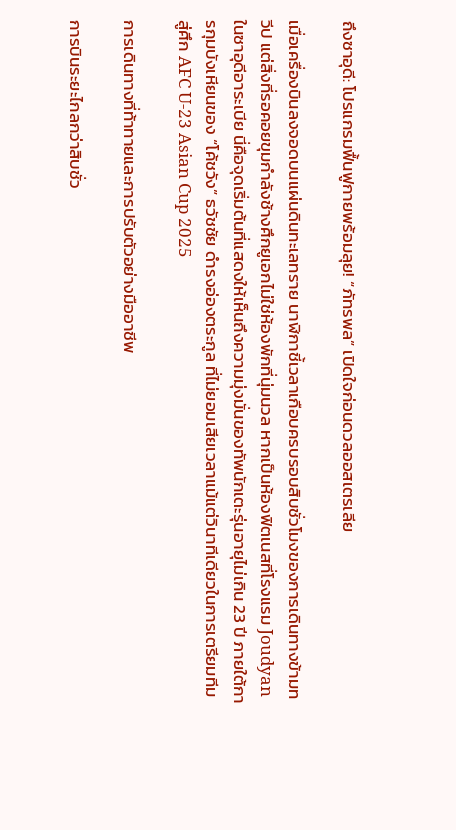ถึงซาอุดี: โปรแกรมฟื้นฟูกายพร้อมลุย! “ภัทรพล” เปิดใจก่อนดวลออสเตรเลีย

เมื่อเครื่องบินลงจอดบนแผ่นดินทะเลทราย นาฬิกาชี้เวลาเกือบครบรอบสิบชั่วโมงของการเดินทางข้ามทวีป แต่สิ่งที่รอคอยขุมกำลังช้างศึกยูเอกไม่ใช่ห้องพักที่นุ่มนวล หากเป็นห้องฟิตเนสที่โรงแรม Joudyan ในซาอุดีอาระเบีย นี่คือจุดเริ่มต้นที่แสดงให้เห็นถึงความมุ่งมั่นของทัพนักเตะรุ่นอายุไม่เกิน 23 ปี ภายใต้การกุมบังเหียนของ “โค้ชวัง” ธวัชชัย ดำรงอ่องตระกูล ที่ไม่ยอมเสียเวลาแม้แต่วินาทีเดียวในการเตรียมทีมสู่ศึก AFC U-23 Asian Cup 2025

การเดินทางที่ท้าทายและการปรับตัวอย่างมืออาชีพ

การบินระยะไกลกว่าสิบชั่ว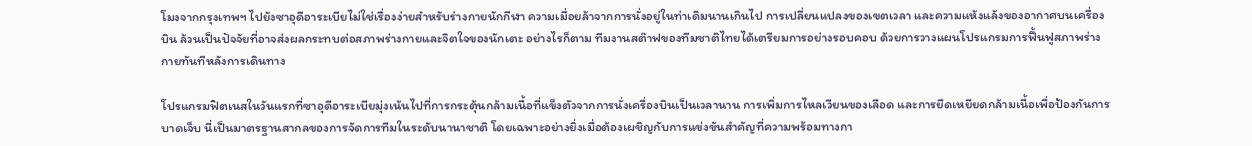โมงจากกรุงเทพฯ ไปยังซาอุดีอาระเบียไม่ใช่เรื่องง่ายสำหรับร่างกายนักกีฬา ความเมื่อยล้าจากการนั่งอยู่ในท่าเดิมนานเกินไป การเปลี่ยนแปลงของเขตเวลา และความแห้งแล้งของอากาศบนเครื่องบิน ล้วนเป็นปัจจัยที่อาจส่งผลกระทบต่อสภาพร่างกายและจิตใจของนักเตะ อย่างไรก็ตาม ทีมงานสต๊าฟของทีมชาติไทยได้เตรียมการอย่างรอบคอบ ด้วยการวางแผนโปรแกรมการฟื้นฟูสภาพร่างกายทันทีหลังการเดินทาง

โปรแกรมฟิตเนสในวันแรกที่ซาอุดีอาระเบียมุ่งเน้นไปที่การกระตุ้นกล้ามเนื้อที่แข็งตัวจากการนั่งเครื่องบินเป็นเวลานาน การเพิ่มการไหลเวียนของเลือด และการยืดเหยียดกล้ามเนื้อเพื่อป้องกันการบาดเจ็บ นี่เป็นมาตรฐานสากลของการจัดการทีมในระดับนานาชาติ โดยเฉพาะอย่างยิ่งเมื่อต้องเผชิญกับการแข่งขันสำคัญที่ความพร้อมทางกา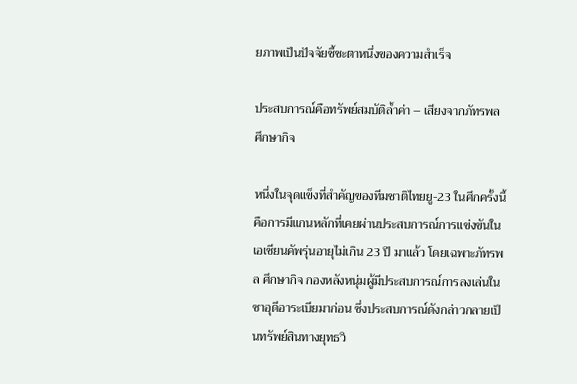ยภาพเป็นปัจจัยชี้ชะตาหนึ่งของความสำเร็จ

ประสบการณ์คือทรัพย์สมบัติล้ำค่า – เสียงจากภัทรพล ศึกษากิจ

หนึ่งในจุดแข็งที่สำคัญของทีมชาติไทยยู-23 ในศึกครั้งนี้คือการมีแกนหลักที่เคยผ่านประสบการณ์การแข่งขันในเอเชียนคัพรุ่นอายุไม่เกิน 23 ปี มาแล้ว โดยเฉพาะภัทรพล ศึกษากิจ กองหลังหนุ่มผู้มีประสบการณ์การลงเล่นในซาอุดีอาระเบียมาก่อน ซึ่งประสบการณ์ดังกล่าวกลายเป็นทรัพย์สินทางยุทธวิ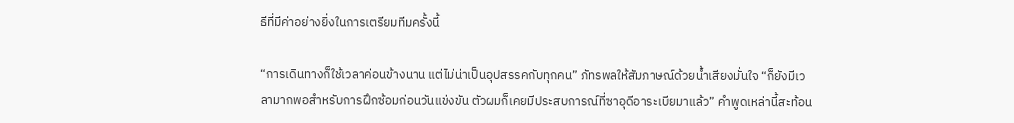ธีที่มีค่าอย่างยิ่งในการเตรียมทีมครั้งนี้

“การเดินทางก็ใช้เวลาค่อนข้างนาน แต่ไม่น่าเป็นอุปสรรคกับทุกคน” ภัทรพลให้สัมภาษณ์ด้วยน้ำเสียงมั่นใจ “ก็ยังมีเวลามากพอสำหรับการฝึกซ้อมก่อนวันแข่งขัน ตัวผมก็เคยมีประสบการณ์ที่ซาอุดีอาระเบียมาแล้ว” คำพูดเหล่านี้สะท้อน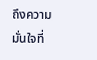ถึงความมั่นใจที่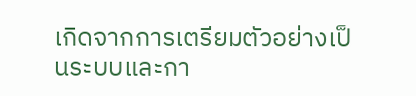เกิดจากการเตรียมตัวอย่างเป็นระบบและกา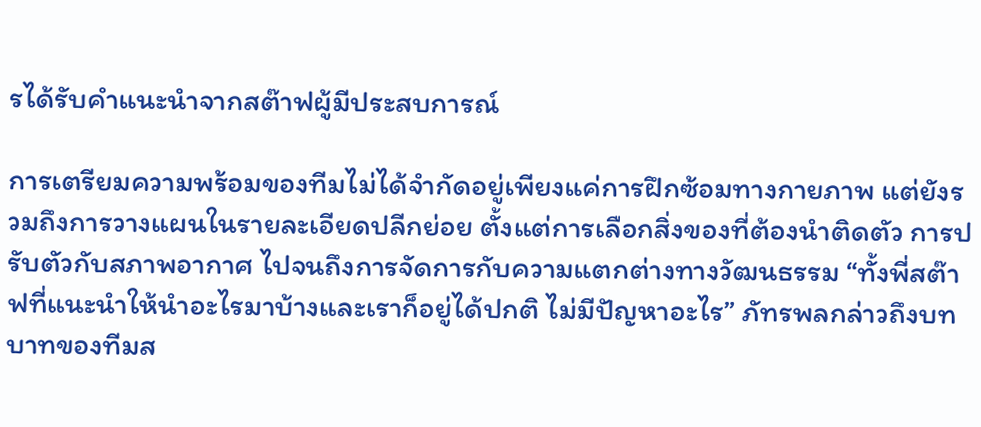รได้รับคำแนะนำจากสต๊าฟผู้มีประสบการณ์

การเตรียมความพร้อมของทีมไม่ได้จำกัดอยู่เพียงแค่การฝึกซ้อมทางกายภาพ แต่ยังรวมถึงการวางแผนในรายละเอียดปลีกย่อย ตั้งแต่การเลือกสิ่งของที่ต้องนำติดตัว การปรับตัวกับสภาพอากาศ ไปจนถึงการจัดการกับความแตกต่างทางวัฒนธรรม “ทั้งพี่สต๊าฟที่แนะนำให้นำอะไรมาบ้างและเราก็อยู่ได้ปกติ ไม่มีปัญหาอะไร” ภัทรพลกล่าวถึงบทบาทของทีมส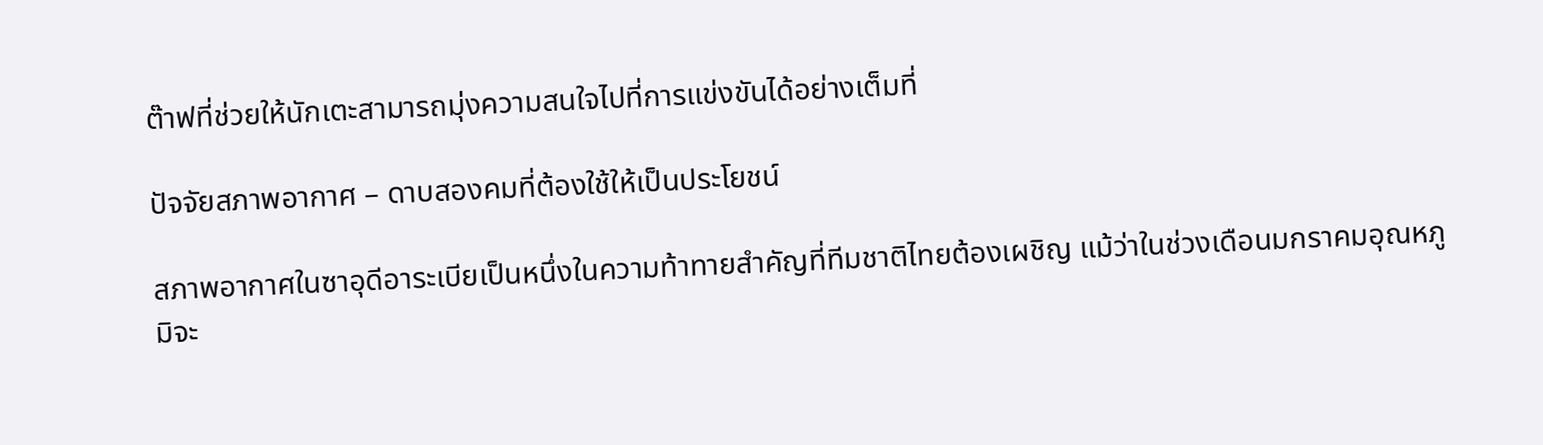ต๊าฟที่ช่วยให้นักเตะสามารถมุ่งความสนใจไปที่การแข่งขันได้อย่างเต็มที่

ปัจจัยสภาพอากาศ – ดาบสองคมที่ต้องใช้ให้เป็นประโยชน์

สภาพอากาศในซาอุดีอาระเบียเป็นหนึ่งในความท้าทายสำคัญที่ทีมชาติไทยต้องเผชิญ แม้ว่าในช่วงเดือนมกราคมอุณหภูมิจะ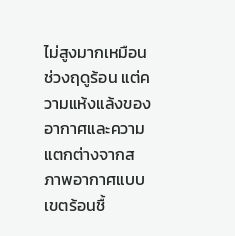ไม่สูงมากเหมือนช่วงฤดูร้อน แต่ความแห้งแล้งของอากาศและความแตกต่างจากสภาพอากาศแบบเขตร้อนชื้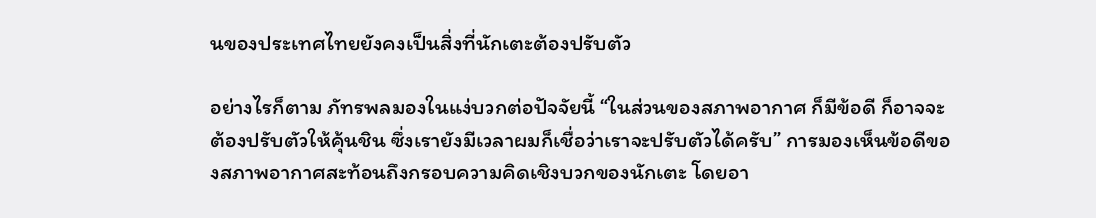นของประเทศไทยยังคงเป็นสิ่งที่นักเตะต้องปรับตัว

อย่างไรก็ตาม ภัทรพลมองในแง่บวกต่อปัจจัยนี้ “ในส่วนของสภาพอากาศ ก็มีข้อดี ก็อาจจะต้องปรับตัวให้คุ้นชิน ซึ่งเรายังมีเวลาผมก็เชื่อว่าเราจะปรับตัวได้ครับ” การมองเห็นข้อดีของสภาพอากาศสะท้อนถึงกรอบความคิดเชิงบวกของนักเตะ โดยอา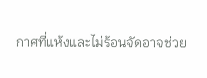กาศที่แห้งและไม่ร้อนจัดอาจช่วย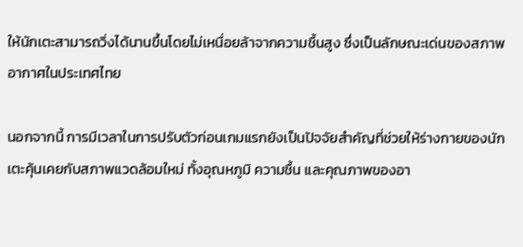ให้นักเตะสามารถวิ่งได้นานขึ้นโดยไม่เหนื่อยล้าจากความชื้นสูง ซึ่งเป็นลักษณะเด่นของสภาพอากาศในประเทศไทย

นอกจากนี้ การมีเวลาในการปรับตัวก่อนเกมแรกยังเป็นปัจจัยสำคัญที่ช่วยให้ร่างกายของนักเตะคุ้นเคยกับสภาพแวดล้อมใหม่ ทั้งอุณหภูมิ ความชื้น และคุณภาพของอา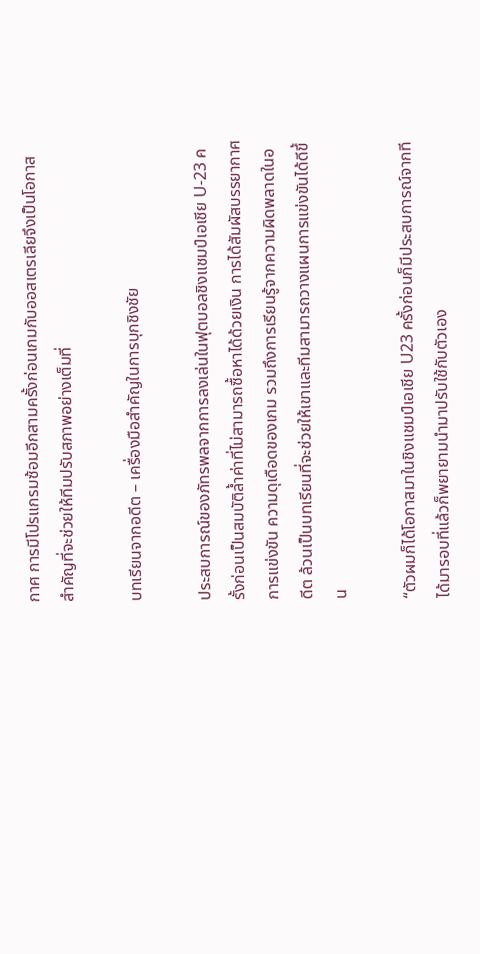กาศ การมีโปรแกรมซ้อมอีกสามครั้งก่อนเกมกับออสเตรเลียจึงเป็นโอกาสสำคัญที่จะช่วยให้ทีมปรับสภาพอย่างเต็มที่

บทเรียนจากอดีต – เครื่องมือสำคัญในการบุกชิงชัย

ประสบการณ์ของภัทรพลจากการลงเล่นในฟุตบอลชิงแชมป์เอเชีย U-23 ครั้งก่อนเป็นสมบัติล้ำค่าที่ไม่สามารถซื้อหาได้ด้วยเงิน การได้สัมผัสบรรยากาศการแข่งขัน ความดุเดือดของเกม รวมถึงการเรียนรู้จากความผิดพลาดในอดีต ล้วนเป็นบทเรียนที่จะช่วยให้เขาและทีมสามารถวางแผนการแข่งขันได้ดีขึ้น

“ตัวผมก็ได้โอกาสมาในชิงแชมป์เอเชีย U23 ครั้งก่อนก็มีประสบการณ์จากทีได้มารอบที่แล้วก็พยายามนำมาปรับใช้กับตัวเอง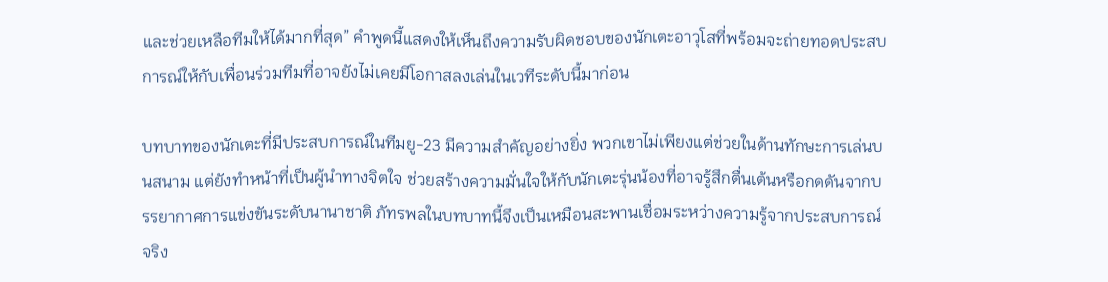และช่วยเหลือทีมให้ได้มากที่สุด” คำพูดนี้แสดงให้เห็นถึงความรับผิดชอบของนักเตะอาวุโสที่พร้อมจะถ่ายทอดประสบการณ์ให้กับเพื่อนร่วมทีมที่อาจยังไม่เคยมีโอกาสลงเล่นในเวทีระดับนี้มาก่อน

บทบาทของนักเตะที่มีประสบการณ์ในทีมยู-23 มีความสำคัญอย่างยิ่ง พวกเขาไม่เพียงแต่ช่วยในด้านทักษะการเล่นบนสนาม แต่ยังทำหน้าที่เป็นผู้นำทางจิตใจ ช่วยสร้างความมั่นใจให้กับนักเตะรุ่นน้องที่อาจรู้สึกตื่นเต้นหรือกดดันจากบรรยากาศการแข่งขันระดับนานาชาติ ภัทรพลในบทบาทนี้จึงเป็นเหมือนสะพานเชื่อมระหว่างความรู้จากประสบการณ์จริง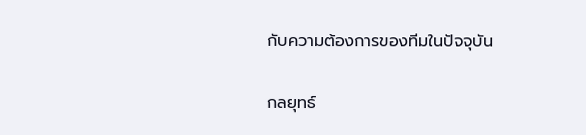กับความต้องการของทีมในปัจจุบัน

กลยุทธ์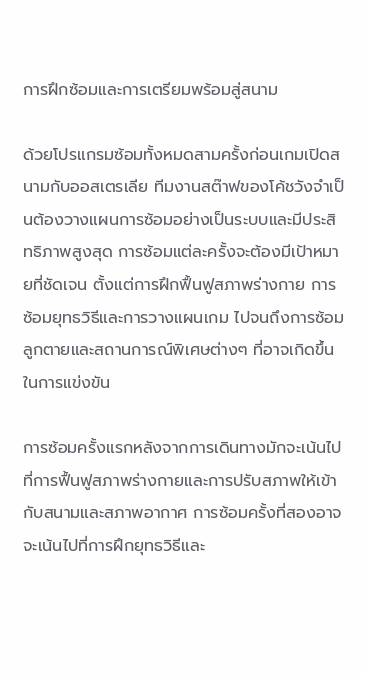การฝึกซ้อมและการเตรียมพร้อมสู่สนาม

ด้วยโปรแกรมซ้อมทั้งหมดสามครั้งก่อนเกมเปิดสนามกับออสเตรเลีย ทีมงานสต๊าฟของโค้ชวังจำเป็นต้องวางแผนการซ้อมอย่างเป็นระบบและมีประสิทธิภาพสูงสุด การซ้อมแต่ละครั้งจะต้องมีเป้าหมายที่ชัดเจน ตั้งแต่การฝึกฟื้นฟูสภาพร่างกาย การซ้อมยุทธวิธีและการวางแผนเกม ไปจนถึงการซ้อมลูกตายและสถานการณ์พิเศษต่างๆ ที่อาจเกิดขึ้นในการแข่งขัน

การซ้อมครั้งแรกหลังจากการเดินทางมักจะเน้นไปที่การฟื้นฟูสภาพร่างกายและการปรับสภาพให้เข้ากับสนามและสภาพอากาศ การซ้อมครั้งที่สองอาจจะเน้นไปที่การฝึกยุทธวิธีและ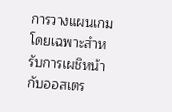การวางแผนเกมโดยเฉพาะสำหรับการเผชิหน้ากับออสเตร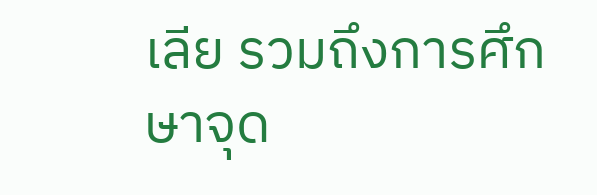เลีย รวมถึงการศึกษาจุด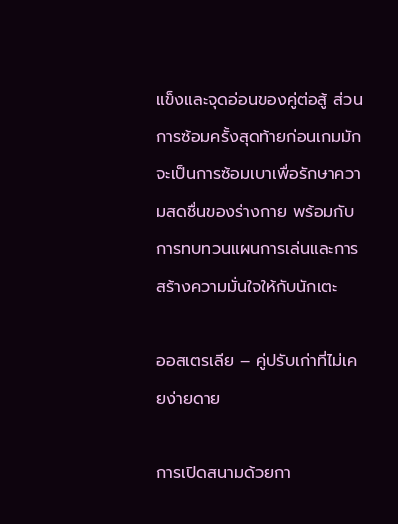แข็งและจุดอ่อนของคู่ต่อสู้ ส่วนการซ้อมครั้งสุดท้ายก่อนเกมมักจะเป็นการซ้อมเบาเพื่อรักษาความสดชื่นของร่างกาย พร้อมกับการทบทวนแผนการเล่นและการสร้างความมั่นใจให้กับนักเตะ

ออสเตรเลีย – คู่ปรับเก่าที่ไม่เคยง่ายดาย

การเปิดสนามด้วยกา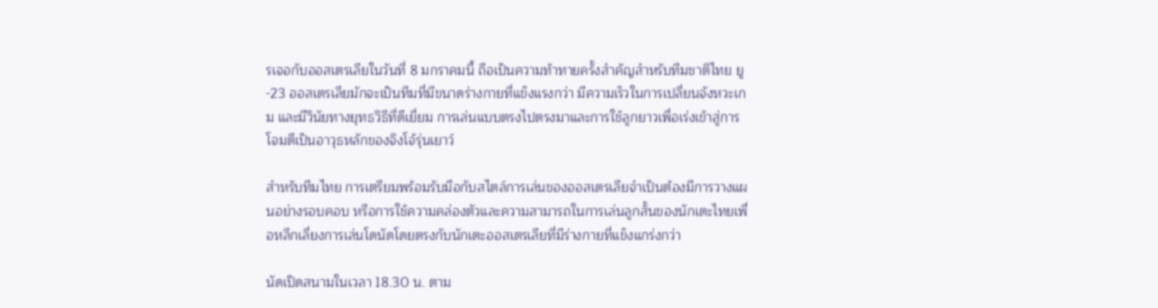รเจอกับออสเตรเลียในวันที่ 8 มกราคมนี้ ถือเป็นความท้าทายครั้งสำคัญสำหรับทีมชาติไทย ยู-23 ออสเตรเลียมักจะเป็นทีมที่มีขนาดร่างกายที่แข็งแรงกว่า มีความเร็วในการเปลี่ยนจังหวะเกม และมีวินัยทางยุทธวิธีที่ดีเยี่ยม การเล่นแบบตรงไปตรงมาและการใช้ลูกยาวเพื่อเร่งเข้าสู่การโจมตีเป็นอาวุธหลักของจิงโจ้รุ่นเยาว์

สำหรับทีมไทย การเตรียมพร้อมรับมือกับสไตล์การเล่นของออสเตรเลียจำเป็นต้องมีการวางแผนอย่างรอบคอบ หรือการใช้ความคล่องตัวและความสามารถในการเล่นลูกสั้นของนักเตะไทยเพื่อหลีกเลี่ยงการเล่นโดนัดโดยตรงกับนักเตะออสเตรเลียที่มีร่างกายที่แข็งแกร่งกว่า

นัดเปิดสนามในเวลา 18.30 น. ตาม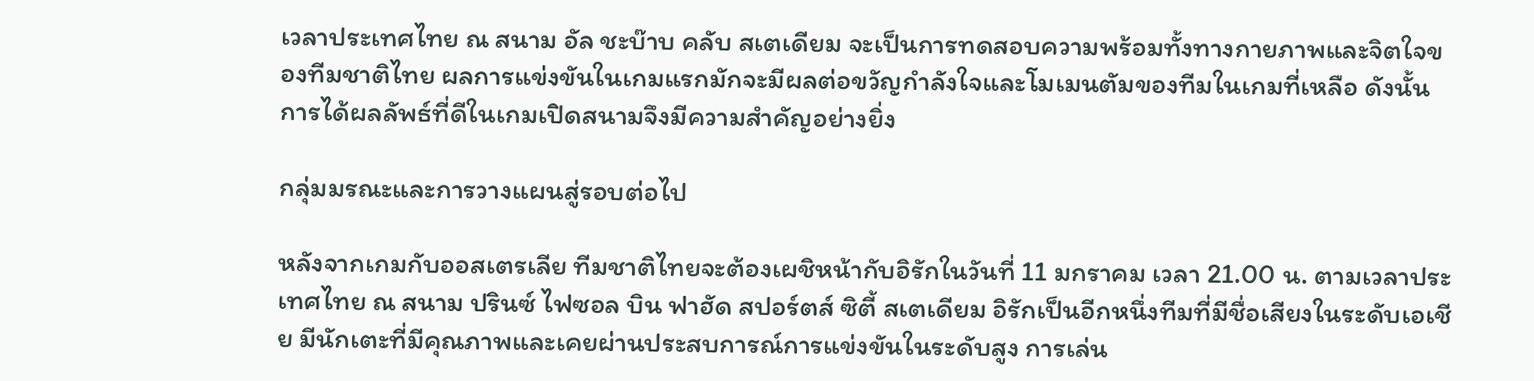เวลาประเทศไทย ณ สนาม อัล ชะบ๊าบ คลับ สเตเดียม จะเป็นการทดสอบความพร้อมทั้งทางกายภาพและจิตใจของทีมชาติไทย ผลการแข่งขันในเกมแรกมักจะมีผลต่อขวัญกำลังใจและโมเมนตัมของทีมในเกมที่เหลือ ดังนั้นการได้ผลลัพธ์ที่ดีในเกมเปิดสนามจึงมีความสำคัญอย่างยิ่ง

กลุ่มมรณะและการวางแผนสู่รอบต่อไป

หลังจากเกมกับออสเตรเลีย ทีมชาติไทยจะต้องเผชิหน้ากับอิรักในวันที่ 11 มกราคม เวลา 21.00 น. ตามเวลาประเทศไทย ณ สนาม ปรินซ์ ไฟซอล บิน ฟาฮัด สปอร์ตส์ ซิตี้ สเตเดียม อิรักเป็นอีกหนึ่งทีมที่มีชื่อเสียงในระดับเอเชีย มีนักเตะที่มีคุณภาพและเคยผ่านประสบการณ์การแข่งขันในระดับสูง การเล่น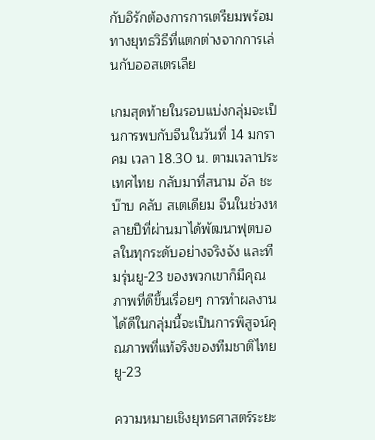กับอิรักต้องการการเตรียมพร้อมทางยุทธวิธีที่แตกต่างจากการเล่นกับออสเตรเลีย

เกมสุดท้ายในรอบแบ่งกลุ่มจะเป็นการพบกับจีนในวันที่ 14 มกราคม เวลา 18.30 น. ตามเวลาประเทศไทย กลับมาที่สนาม อัล ชะบ๊าบ คลับ สเตเดียม จีนในช่วงหลายปีที่ผ่านมาได้พัฒนาฟุตบอลในทุกระดับอย่างจริงจัง และทีมรุ่นยู-23 ของพวกเขาก็มีคุณภาพที่ดีขึ้นเรื่อยๆ การทำผลงานได้ดีในกลุ่มนี้จะเป็นการพิสูจน์คุณภาพที่แท้จริงของทีมชาติไทย ยู-23

ความหมายเชิงยุทธศาสตร์ระยะ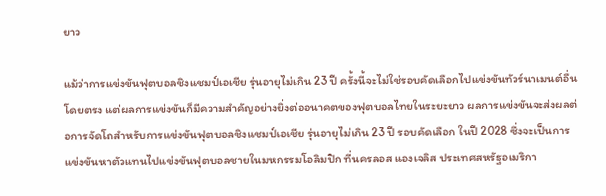ยาว

แม้ว่าการแข่งขันฟุตบอลชิงแชมป์เอเชีย รุ่นอายุไม่เกิน 23 ปี ครั้งนี้จะไม่ใช่รอบคัดเลือกไปแข่งขันทัวร์นาเมนต์อื่นโดยตรง แต่ผลการแข่งขันก็มีความสำคัญอย่างยิ่งต่ออนาคตของฟุตบอลไทยในระยะยาว ผลการแข่งขันจะส่งผลต่อการจัดโถสำหรับการแข่งขันฟุตบอลชิงแชมป์เอเชีย รุ่นอายุไม่เกิน 23 ปี รอบคัดเลือก ในปี 2028 ซึ่งจะเป็นการแข่งขันหาตัวแทนไปแข่งขันฟุตบอลชายในมหกรรมโอลิมปิก ที่นครลอส แองเจลิส ประเทศสหรัฐอเมริกา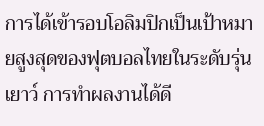การได้เข้ารอบโอลิมปิกเป็นเป้าหมายสูงสุดของฟุตบอลไทยในระดับรุ่นเยาว์ การทำผลงานได้ดี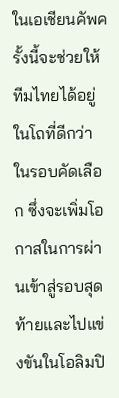ในเอเชียนคัพครั้งนี้จะช่วยให้ทีมไทยได้อยู่ในโถที่ดีกว่าในรอบคัดเลือก ซึ่งจะเพิ่มโอกาสในการผ่านเข้าสู่รอบสุดท้ายและไปแข่งขันในโอลิมปิ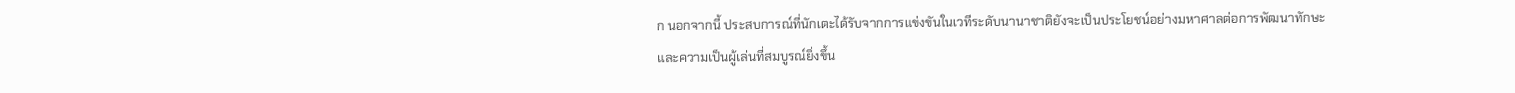ก นอกจากนี้ ประสบการณ์ที่นักเตะได้รับจากการแข่งขันในเวทีระดับนานาชาติยังจะเป็นประโยชน์อย่างมหาศาลต่อการพัฒนาทักษะและความเป็นผู้เล่นที่สมบูรณ์ยิ่งขึ้น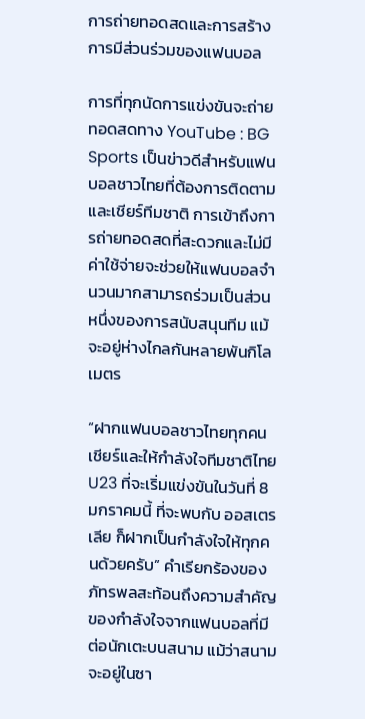การถ่ายทอดสดและการสร้างการมีส่วนร่วมของแฟนบอล

การที่ทุกนัดการแข่งขันจะถ่ายทอดสดทาง YouTube : BG Sports เป็นข่าวดีสำหรับแฟนบอลชาวไทยที่ต้องการติดตามและเชียร์ทีมชาติ การเข้าถึงการถ่ายทอดสดที่สะดวกและไม่มีค่าใช้จ่ายจะช่วยให้แฟนบอลจำนวนมากสามารถร่วมเป็นส่วนหนึ่งของการสนับสนุนทีม แม้จะอยู่ห่างไกลกันหลายพันกิโลเมตร

“ฝากแฟนบอลชาวไทยทุกคน เชียร์และให้กำลังใจทีมชาติไทย U23 ที่จะเริ่มแข่งขันในวันที่ 8 มกราคมนี้ ที่จะพบกับ ออสเตรเลีย ก็ฝากเป็นกำลังใจให้ทุกคนด้วยครับ” คำเรียกร้องของภัทรพลสะท้อนถึงความสำคัญของกำลังใจจากแฟนบอลที่มีต่อนักเตะบนสนาม แม้ว่าสนามจะอยู่ในซา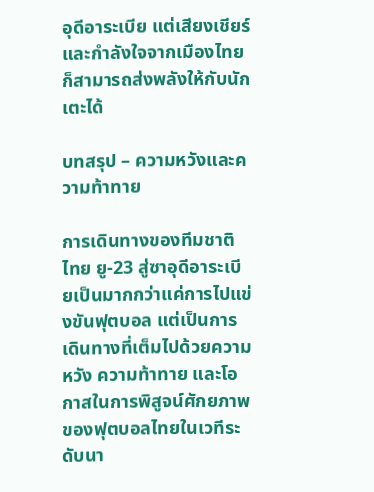อุดีอาระเบีย แต่เสียงเชียร์และกำลังใจจากเมืองไทยก็สามารถส่งพลังให้กับนักเตะได้

บทสรุป – ความหวังและความท้าทาย

การเดินทางของทีมชาติไทย ยู-23 สู่ซาอุดีอาระเบียเป็นมากกว่าแค่การไปแข่งขันฟุตบอล แต่เป็นการเดินทางที่เต็มไปด้วยความหวัง ความท้าทาย และโอกาสในการพิสูจน์ศักยภาพของฟุตบอลไทยในเวทีระดับนา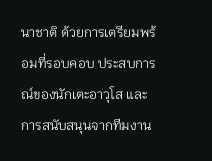นาชาติ ด้วยการเตรียมพร้อมที่รอบคอบ ประสบการณ์ของนักเตะอาวุโส และการสนับสนุนจากทีมงาน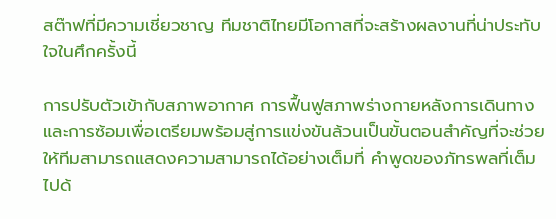สต๊าฟที่มีความเชี่ยวชาญ ทีมชาติไทยมีโอกาสที่จะสร้างผลงานที่น่าประทับใจในศึกครั้งนี้

การปรับตัวเข้ากับสภาพอากาศ การฟื้นฟูสภาพร่างกายหลังการเดินทาง และการซ้อมเพื่อเตรียมพร้อมสู่การแข่งขันล้วนเป็นขั้นตอนสำคัญที่จะช่วยให้ทีมสามารถแสดงความสามารถได้อย่างเต็มที่ คำพูดของภัทรพลที่เต็มไปด้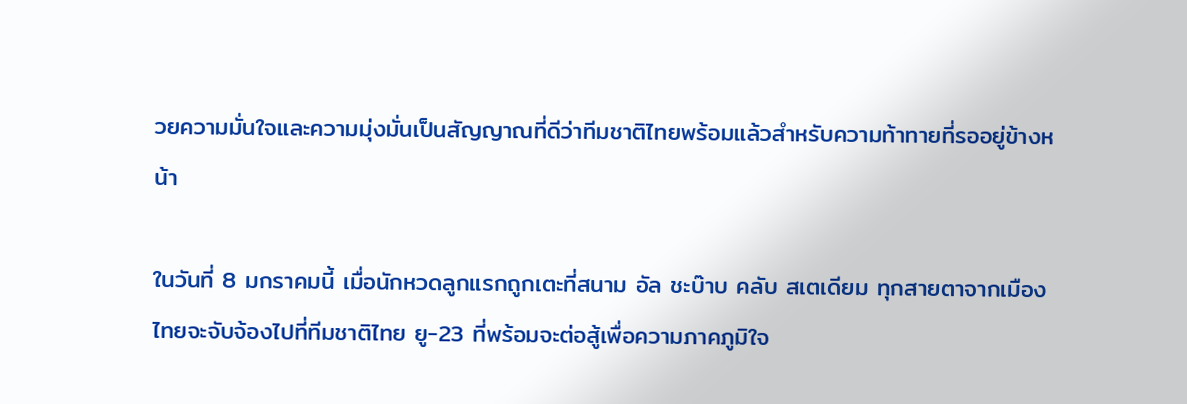วยความมั่นใจและความมุ่งมั่นเป็นสัญญาณที่ดีว่าทีมชาติไทยพร้อมแล้วสำหรับความท้าทายที่รออยู่ข้างหน้า

ในวันที่ 8 มกราคมนี้ เมื่อนักหวดลูกแรกถูกเตะที่สนาม อัล ชะบ๊าบ คลับ สเตเดียม ทุกสายตาจากเมืองไทยจะจับจ้องไปที่ทีมชาติไทย ยู-23 ที่พร้อมจะต่อสู้เพื่อความภาคภูมิใจ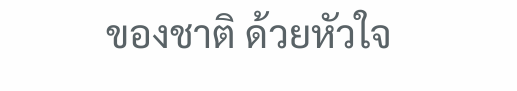ของชาติ ด้วยหัวใจ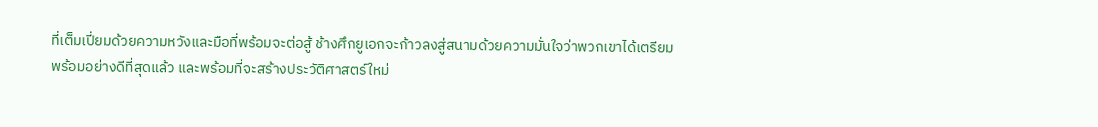ที่เต็มเปี่ยมด้วยความหวังและมือที่พร้อมจะต่อสู้ ช้างศึกยูเอกจะก้าวลงสู่สนามด้วยความมั่นใจว่าพวกเขาได้เตรียมพร้อมอย่างดีที่สุดแล้ว และพร้อมที่จะสร้างประวัติศาสตร์ใหม่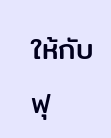ให้กับฟุ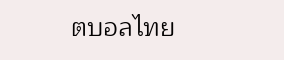ตบอลไทย